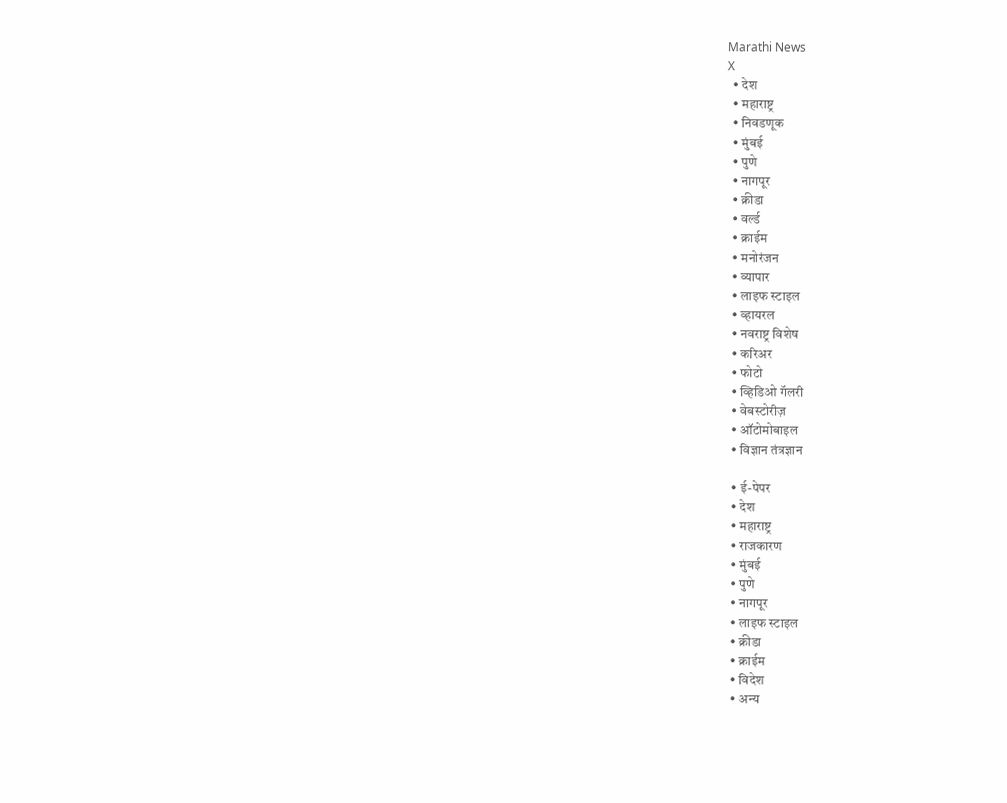Marathi News
X
  • देश
  • महाराष्ट्र
  • निवडणूक
  • मुंबई
  • पुणे
  • नागपूर
  • क्रीडा
  • वर्ल्ड
  • क्राईम
  • मनोरंजन
  • व्यापार
  • लाइफ स्टाइल
  • व्हायरल
  • नवराष्ट्र विशेष
  • करिअर
  • फोटो
  • व्हिडिओ गॅलरी
  • वेबस्टोरीज़
  • ऑटोमोबाइल
  • विज्ञान तंत्रज्ञान

  • ई-पेपर
  • देश
  • महाराष्ट्र
  • राजकारण
  • मुंबई
  • पुणे
  • नागपूर
  • लाइफ स्टाइल
  • क्रीडा
  • क्राईम
  • विदेश
  • अन्य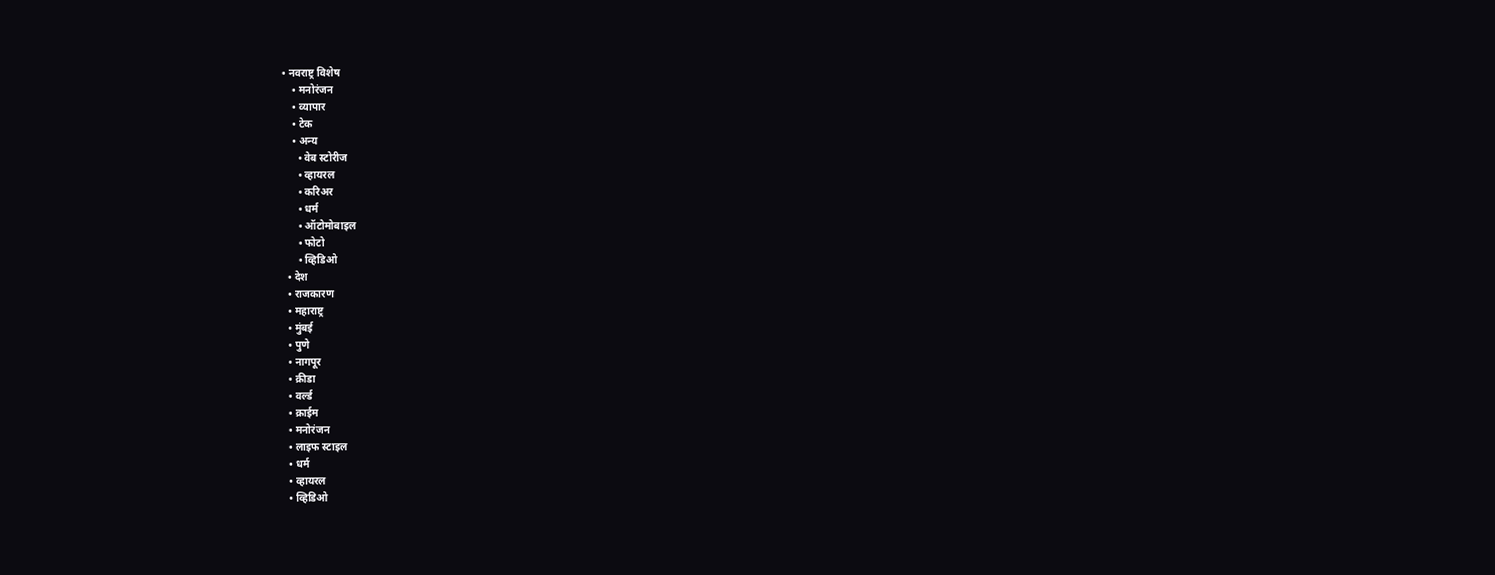• नवराष्ट्र विशेष
    • मनोरंजन
    • व्यापार
    • टेक
    • अन्य
      • वेब स्टोरीज
      • व्हायरल
      • करिअर
      • धर्म
      • ऑटोमोबाइल
      • फोटो
      • व्हिडिओ
  • देश
  • राजकारण
  • महाराष्ट्र
  • मुंबई
  • पुणे
  • नागपूर
  • क्रीडा
  • वर्ल्ड
  • क्राईम
  • मनोरंजन
  • लाइफ स्टाइल
  • धर्म
  • व्हायरल
  • व्हिडिओ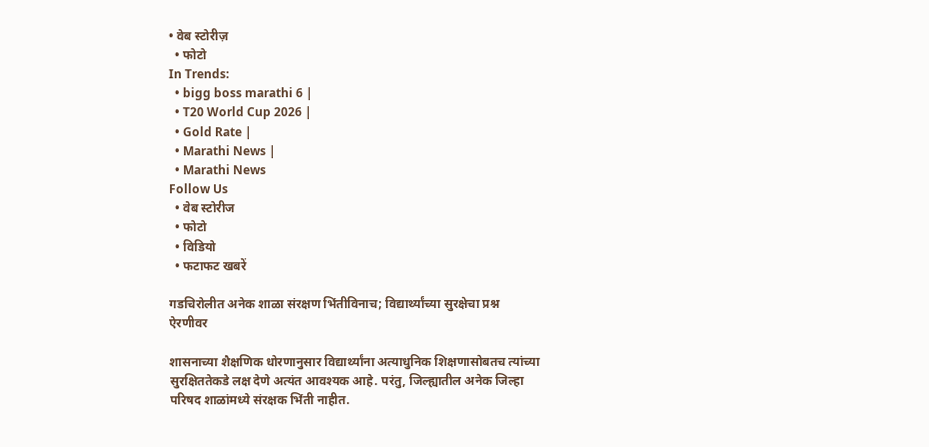• वेब स्टोरीज़
  • फोटो
In Trends:
  • bigg boss marathi 6 |
  • T20 World Cup 2026 |
  • Gold Rate |
  • Marathi News |
  • Marathi News
Follow Us
  • वेब स्टोरीज
  • फोटो
  • विडियो
  • फटाफट खबरें

गडचिरोलीत अनेक शाळा संरक्षण भिंतीविनाच; विद्यार्थ्यांच्या सुरक्षेचा प्रश्न ऐरणीवर

शासनाच्या शैक्षणिक धोरणानुसार विद्यार्थ्यांना अत्याधुनिक शिक्षणासोबतच त्यांच्या सुरक्षिततेकडे लक्ष देणे अत्यंत आवश्यक आहे. परंतु, जिल्ह्यातील अनेक जिल्हा परिषद शाळांमध्ये संरक्षक भिंती नाहीत.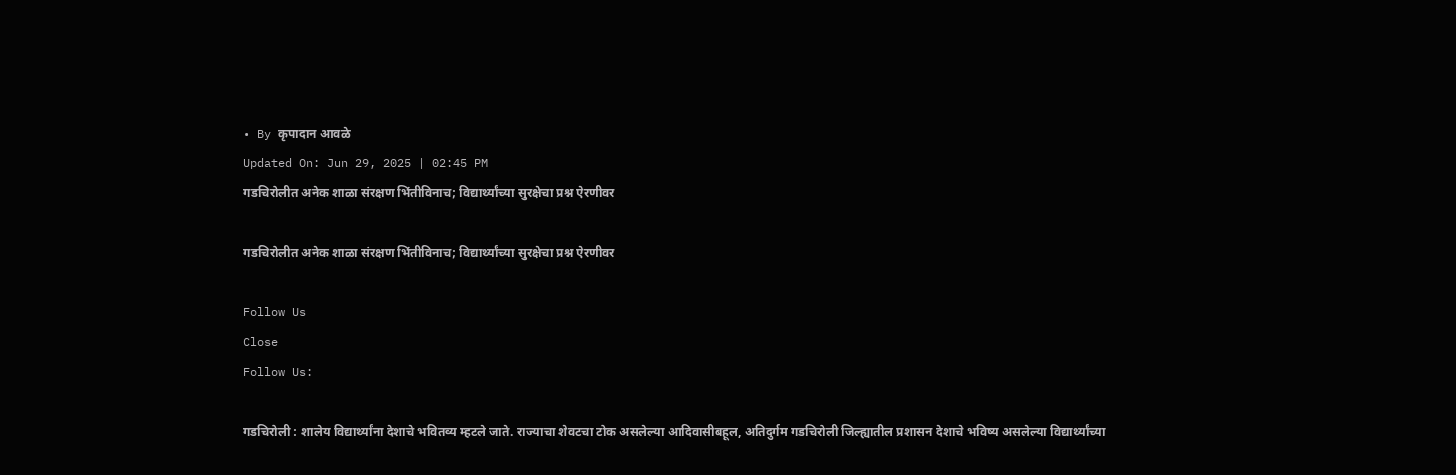• By कृपादान आवळे
Updated On: Jun 29, 2025 | 02:45 PM
गडचिरोलीत अनेक शाळा संरक्षण भिंतीविनाच; विद्यार्थ्यांच्या सुरक्षेचा प्रश्न ऐरणीवर

गडचिरोलीत अनेक शाळा संरक्षण भिंतीविनाच; विद्यार्थ्यांच्या सुरक्षेचा प्रश्न ऐरणीवर

Follow Us
Close
Follow Us:

गडचिरोली : शालेय विद्यार्थ्यांना देशाचे भवितव्य म्हटले जाते. राज्याचा शेवटचा टोक असलेल्या आदिवासीबहूल, अतिदुर्गम गडचिरोली जिल्ह्यातील प्रशासन देशाचे भविष्य असलेल्या विद्यार्थ्यांच्या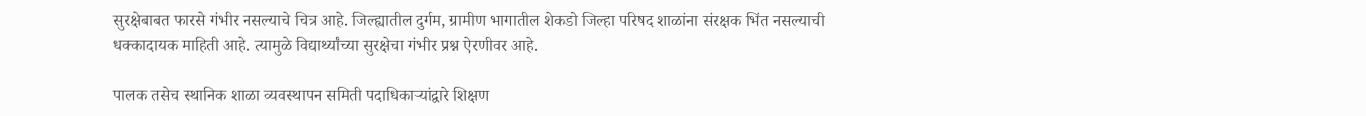सुरक्षेबाबत फारसे गंभीर नसल्याचे चित्र आहे. जिल्ह्यातील दुर्गम, ग्रामीण भागातील शेकडो जिल्हा परिषद शाळांना संरक्षक भिंत नसल्याची धक्कादायक माहिती आहे. त्यामुळे विद्यार्थ्यांच्या सुरक्षेचा गंभीर प्रश्न ऐरणीवर आहे.

पालक तसेच स्थानिक शाळा व्यवस्थापन समिती पदाधिकाऱ्यांद्वारे शिक्षण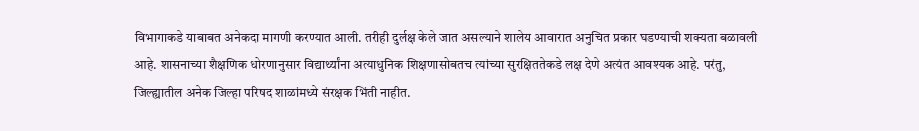विभागाकडे याबाबत अनेकदा मागणी करण्यात आली. तरीही दुर्लक्ष केले जात असल्याने शालेय आवारात अनुचित प्रकार घडण्याची शक्यता बळावली आहे. शासनाच्या शैक्षणिक धोरणानुसार विद्यार्थ्यांना अत्याधुनिक शिक्षणासोबतच त्यांच्या सुरक्षिततेकडे लक्ष देणे अत्यंत आवश्यक आहे. परंतु, जिल्ह्यातील अनेक जिल्हा परिषद शाळांमध्ये संरक्षक भिंती नाहीत.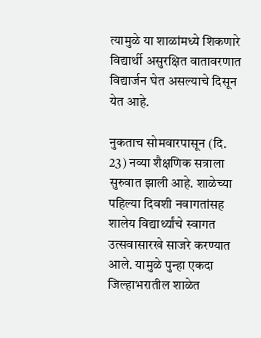त्यामुळे या शाळांमध्ये शिकणारे विद्यार्थी असुरक्षित वातावरणात विद्यार्जन घेत असल्याचे दिसून येत आहे.

नुकताच सोमवारपासून (दि. 23) नव्या शैक्षणिक सत्राला सुरुवात झाली आहे. शाळेच्या पहिल्या दिवशी नवागतांसह शालेय विद्यार्थ्यांचे स्वागत उत्सवासारखे साजरे करण्यात आले. यामुळे पुन्हा एकदा जिल्हाभरातील शाळेत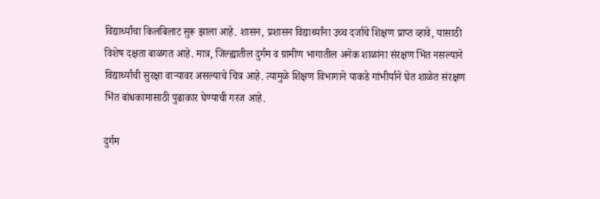विद्यार्थ्यांचा किलबिलाट सुरू झाला आहे. शासन, प्रशासन विद्यार्थ्यांना उच्च दर्जाचे शिक्षण प्राप्त व्हावे, यासाठी विशेष दक्षता बाळगत आहे. मात्र, जिल्ह्यातील दुर्गम व ग्रामीण भागातील अनेक शाळांना संरक्षण भिंत नसल्याने विद्यार्थ्यांची सुरक्षा वाऱ्यावर असल्याचे चित्र आहे. त्यामुळे शिक्षण विभागाने याकडे गांभीर्याने घेत शाळेत संरक्षण भिंत बांधकामासाठी पुढाकार घेण्याची गरज आहे.

दुर्गम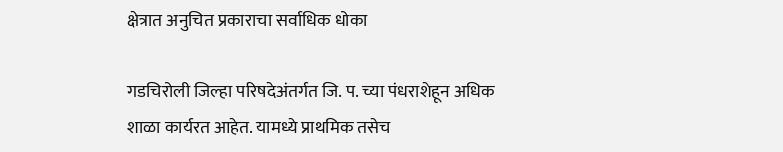क्षेत्रात अनुचित प्रकाराचा सर्वाधिक धोका

गडचिरोली जिल्हा परिषदेअंतर्गत जि. प. च्या पंधराशेहून अधिक शाळा कार्यरत आहेत. यामध्ये प्राथमिक तसेच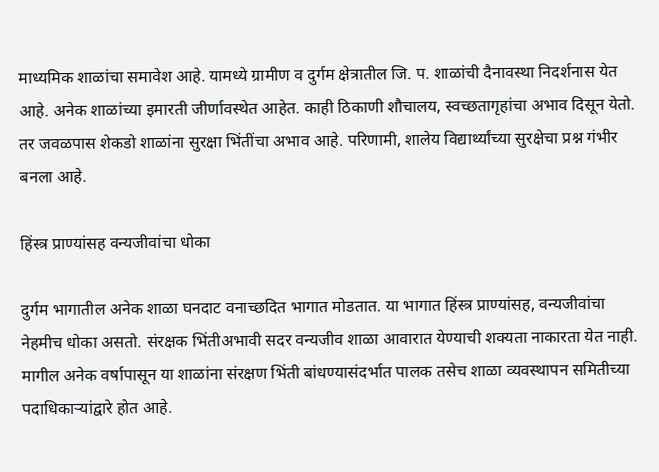माध्यमिक शाळांचा समावेश आहे. यामध्ये ग्रामीण व दुर्गम क्षेत्रातील जि. प. शाळांची दैनावस्था निदर्शनास येत आहे. अनेक शाळांच्या इमारती जीर्णावस्थेत आहेत. काही ठिकाणी शौचालय, स्वच्छतागृहांचा अभाव दिसून येतो. तर जवळपास शेकडो शाळांना सुरक्षा भिंतींचा अभाव आहे. परिणामी, शालेय विद्यार्थ्यांच्या सुरक्षेचा प्रश्न गंभीर बनला आहे.

हिंस्त्र प्राण्यांसह वन्यजीवांचा धोका

दुर्गम भागातील अनेक शाळा घनदाट वनाच्छदित भागात मोडतात. या भागात हिंस्त्र प्राण्यांसह, वन्यजीवांचा नेहमीच धोका असतो. संरक्षक भिंतीअभावी सदर वन्यजीव शाळा आवारात येण्याची शक्यता नाकारता येत नाही. मागील अनेक वर्षापासून या शाळांना संरक्षण भिंती बांधण्यासंदर्भात पालक तसेच शाळा व्यवस्थापन समितीच्या पदाधिकाऱ्यांद्वारे होत आहे.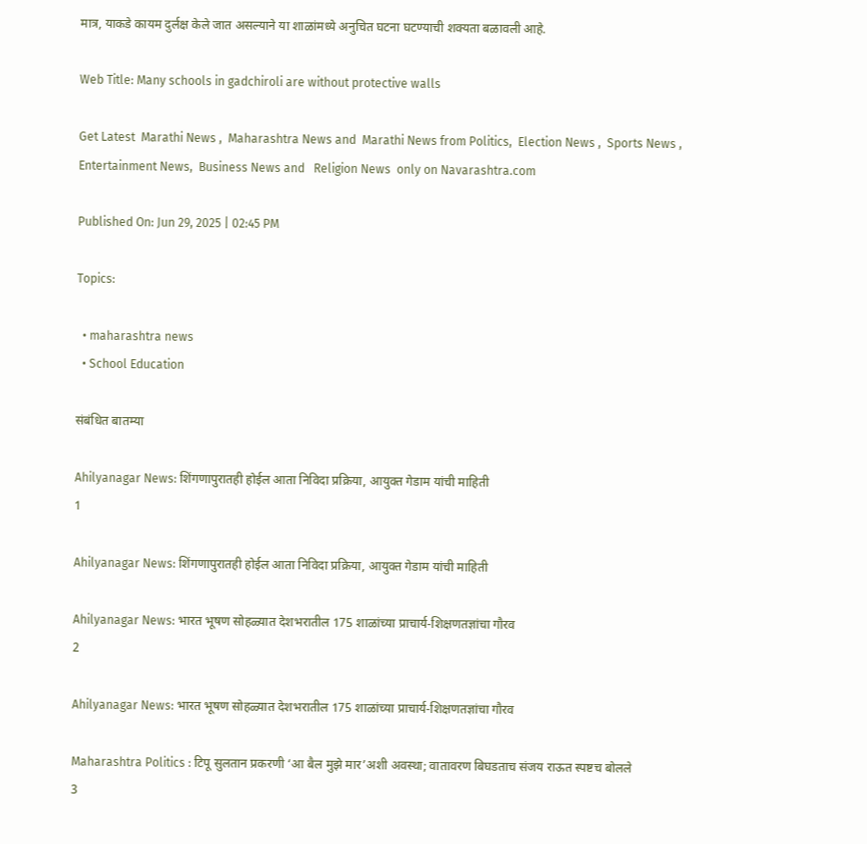मात्र, याकडे कायम दुर्लक्ष केले जात असल्याने या शाळांमध्ये अनुचित घटना घटण्याची शक्यता बळावली आहे.

Web Title: Many schools in gadchiroli are without protective walls

Get Latest  Marathi News ,  Maharashtra News and  Marathi News from Politics,  Election News ,  Sports News ,  Entertainment News,  Business News and   Religion News  only on Navarashtra.com

Published On: Jun 29, 2025 | 02:45 PM

Topics:

  • maharashtra news
  • School Education

संबंधित बातम्या

Ahilyanagar News: शिंगणापुरातही होईल आता निविदा प्रक्रिया, आयुक्त गेडाम यांची माहिती
1

Ahilyanagar News: शिंगणापुरातही होईल आता निविदा प्रक्रिया, आयुक्त गेडाम यांची माहिती

Ahilyanagar News: भारत भूषण सोहळ्यात देशभरातील 175 शाळांच्या प्राचार्य-शिक्षणतज्ञांचा गौरव
2

Ahilyanagar News: भारत भूषण सोहळ्यात देशभरातील 175 शाळांच्या प्राचार्य-शिक्षणतज्ञांचा गौरव

Maharashtra Politics : टिपू सुलतान प्रकरणी ‘आ बैल मुझे मार’अशी अवस्था; वातावरण बिघडताच संजय राऊत स्पष्टच बोलले
3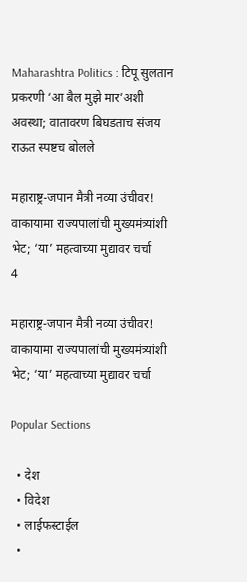Maharashtra Politics : टिपू सुलतान प्रकरणी ‘आ बैल मुझे मार’अशी अवस्था; वातावरण बिघडताच संजय राऊत स्पष्टच बोलले

महाराष्ट्र-जपान मैत्री नव्या उंचीवर! वाकायामा राज्यपालांची मुख्यमंत्र्यांशी भेट; ‘या’ महत्वाच्या मुद्यावर चर्चा
4

महाराष्ट्र-जपान मैत्री नव्या उंचीवर! वाकायामा राज्यपालांची मुख्यमंत्र्यांशी भेट; ‘या’ महत्वाच्या मुद्यावर चर्चा

Popular Sections

  • देश
  • विदेश
  • लाईफस्टाईल
  •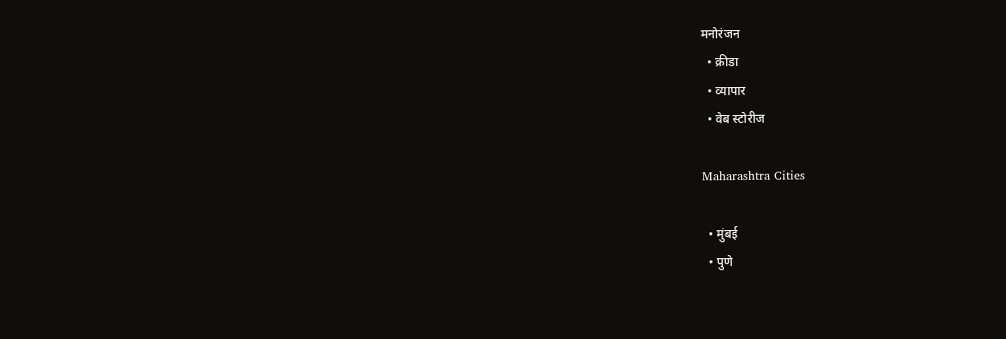मनोरंजन
  • क्रीडा
  • व्यापार
  • वेब स्टोरीज

Maharashtra Cities

  • मुंबई
  • पुणे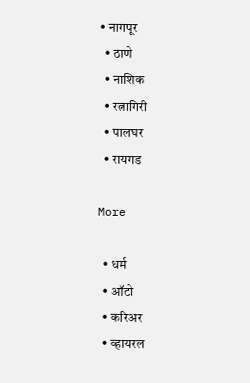• नागपूर
  • ठाणे
  • नाशिक
  • रत्नागिरी
  • पालघर
  • रायगड

More

  • धर्म
  • ऑटो
  • करिअर
  • व्हायरल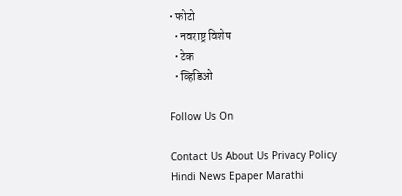• फोटो
  • नवराष्ट्र विशेष
  • टेक
  • व्हिडिओ

Follow Us On

Contact Us About Us Privacy Policy
Hindi News Epaper Marathi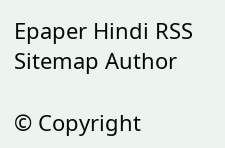Epaper Hindi RSS Sitemap Author

© Copyright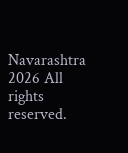Navarashtra 2026 All rights reserved.